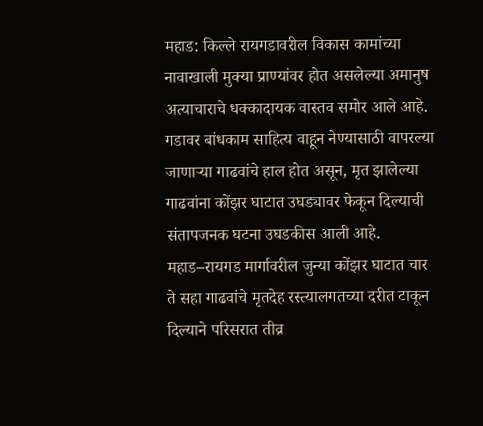महाड: किल्ले रायगडावरील विकास कामांच्या नावाखाली मुक्या प्राण्यांवर होत असलेल्या अमानुष अत्याचाराचे धक्कादायक वास्तव समोर आले आहे. गडावर बांधकाम साहित्य वाहून नेण्यासाठी वापरल्या जाणाऱ्या गाढवांचे हाल होत असून, मृत झालेल्या गाढवांना कोंझर घाटात उघड्यावर फेकून दिल्याची संतापजनक घटना उघडकीस आली आहे.
महाड–रायगड मार्गावरील जुन्या कोंझर घाटात चार ते सहा गाढवांचे मृतदेह रस्त्यालगतच्या दरीत टाकून दिल्याने परिसरात तीव्र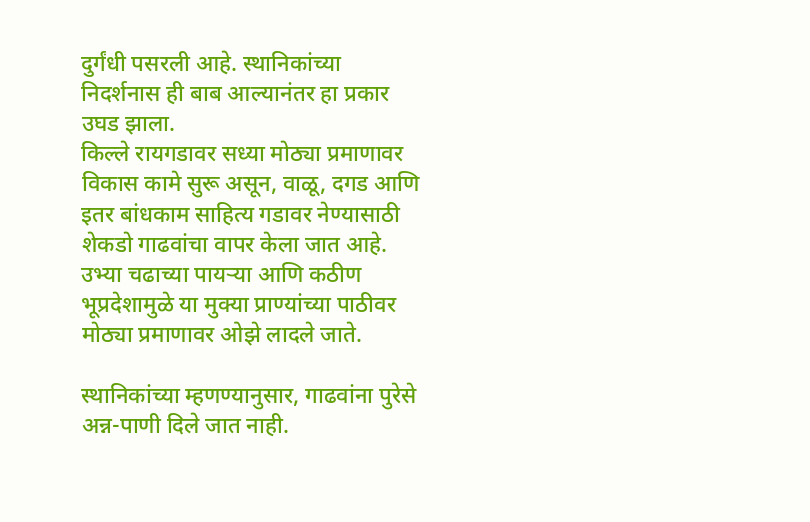दुर्गंधी पसरली आहे. स्थानिकांच्या निदर्शनास ही बाब आल्यानंतर हा प्रकार उघड झाला.
किल्ले रायगडावर सध्या मोठ्या प्रमाणावर विकास कामे सुरू असून, वाळू, दगड आणि इतर बांधकाम साहित्य गडावर नेण्यासाठी शेकडो गाढवांचा वापर केला जात आहे. उभ्या चढाच्या पायऱ्या आणि कठीण भूप्रदेशामुळे या मुक्या प्राण्यांच्या पाठीवर मोठ्या प्रमाणावर ओझे लादले जाते.

स्थानिकांच्या म्हणण्यानुसार, गाढवांना पुरेसे अन्न-पाणी दिले जात नाही.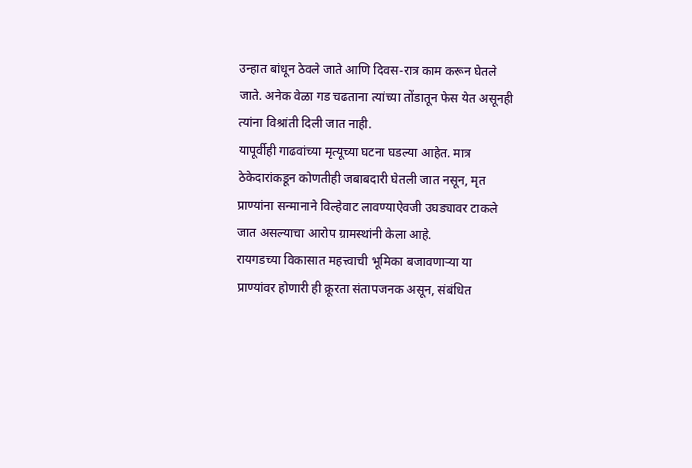उन्हात बांधून ठेवले जाते आणि दिवस-रात्र काम करून घेतले जाते. अनेक वेळा गड चढताना त्यांच्या तोंडातून फेस येत असूनही त्यांना विश्रांती दिली जात नाही.
यापूर्वीही गाढवांच्या मृत्यूच्या घटना घडल्या आहेत. मात्र ठेकेदारांकडून कोणतीही जबाबदारी घेतली जात नसून, मृत प्राण्यांना सन्मानाने विल्हेवाट लावण्याऐवजी उघड्यावर टाकले जात असल्याचा आरोप ग्रामस्थांनी केला आहे.
रायगडच्या विकासात महत्त्वाची भूमिका बजावणाऱ्या या प्राण्यांवर होणारी ही क्रूरता संतापजनक असून, संबंधित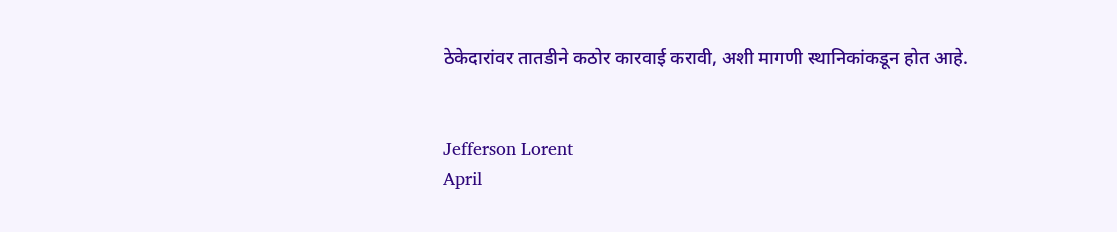ठेकेदारांवर तातडीने कठोर कारवाई करावी, अशी मागणी स्थानिकांकडून होत आहे.


Jefferson Lorent
April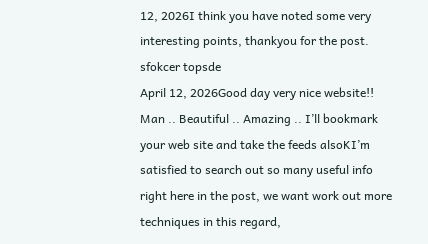12, 2026I think you have noted some very interesting points, thankyou for the post.
sfokcer topsde
April 12, 2026Good day very nice website!! Man .. Beautiful .. Amazing .. I’ll bookmark your web site and take the feeds alsoKI’m satisfied to search out so many useful info right here in the post, we want work out more techniques in this regard,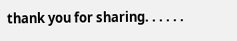thank you for sharing. . . . . .